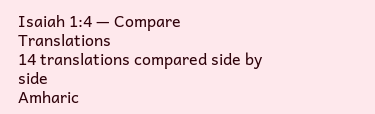Isaiah 1:4 — Compare Translations
14 translations compared side by side
Amharic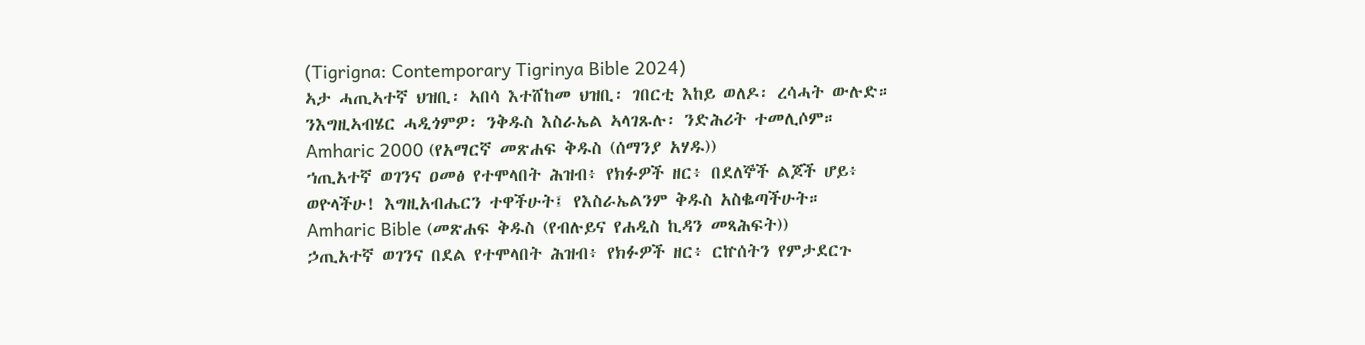(Tigrigna: Contemporary Tigrinya Bible 2024)
ኣታ ሓጢኣተኛ ህዝቢ፡ ኣበሳ እተሸከመ ህዝቢ፡ ገበርቲ እከይ ወለዶ፡ ረሳሓት ውሉድ። ንእግዚኣብሄር ሓዲጎምዎ፡ ንቅዱስ እስራኤል ኣላገጹሉ፡ ንድሕሪት ተመሊሶም።
Amharic 2000 (የአማርኛ መጽሐፍ ቅዱስ (ሰማንያ አሃዱ))
ኀጢአተኛ ወገንና ዐመፅ የተሞላበት ሕዝብ፥ የክፉዎች ዘር፥ በደለኞች ልጆች ሆይ፥ ወዮላችሁ! እግዚአብሔርን ተዋችሁት፤ የእስራኤልንም ቅዱስ አስቈጣችሁት።
Amharic Bible (መጽሐፍ ቅዱስ (የብሉይና የሐዲስ ኪዳን መጻሕፍት))
ኃጢአተኛ ወገንና በደል የተሞላበት ሕዝብ፥ የክፉዎች ዘር፥ ርኵሰትን የምታደርጉ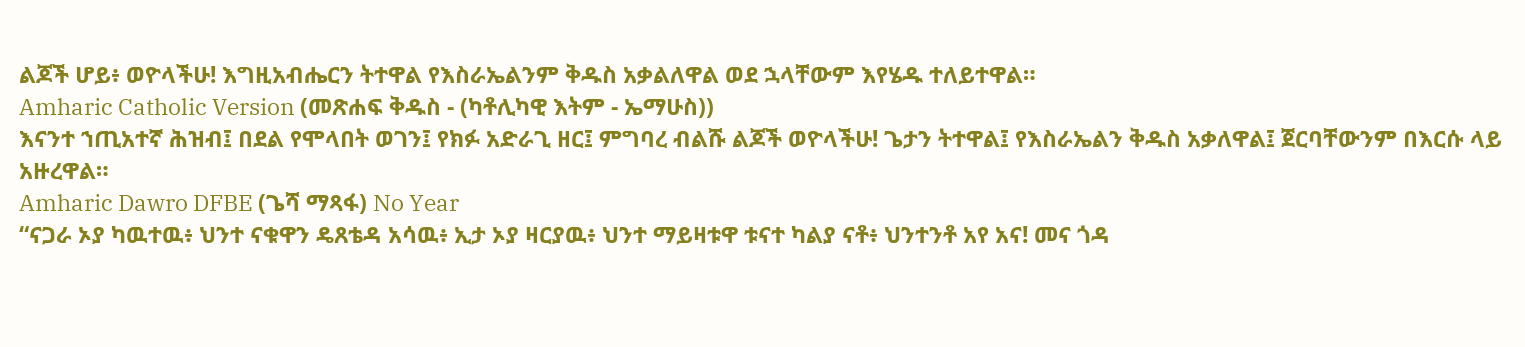ልጆች ሆይ፥ ወዮላችሁ! እግዚአብሔርን ትተዋል የእስራኤልንም ቅዱስ አቃልለዋል ወደ ኋላቸውም እየሄዱ ተለይተዋል።
Amharic Catholic Version (መጽሐፍ ቅዱስ - (ካቶሊካዊ እትም - ኤማሁስ))
እናንተ ኀጢአተኛ ሕዝብ፤ በደል የሞላበት ወገን፤ የክፉ አድራጊ ዘር፤ ምግባረ ብልሹ ልጆች ወዮላችሁ! ጌታን ትተዋል፤ የእስራኤልን ቅዱስ አቃለዋል፤ ጀርባቸውንም በእርሱ ላይ አዙረዋል።
Amharic Dawro DFBE (ጌሻ ማጻፋ) No Year
“ናጋራ ኦያ ካዉተዉ፥ ህንተ ናቁዋን ዴጸቴዳ አሳዉ፥ ኢታ ኦያ ዛርያዉ፥ ህንተ ማይዛቱዋ ቱናተ ካልያ ናቶ፥ ህንተንቶ አየ አና! መና ጎዳ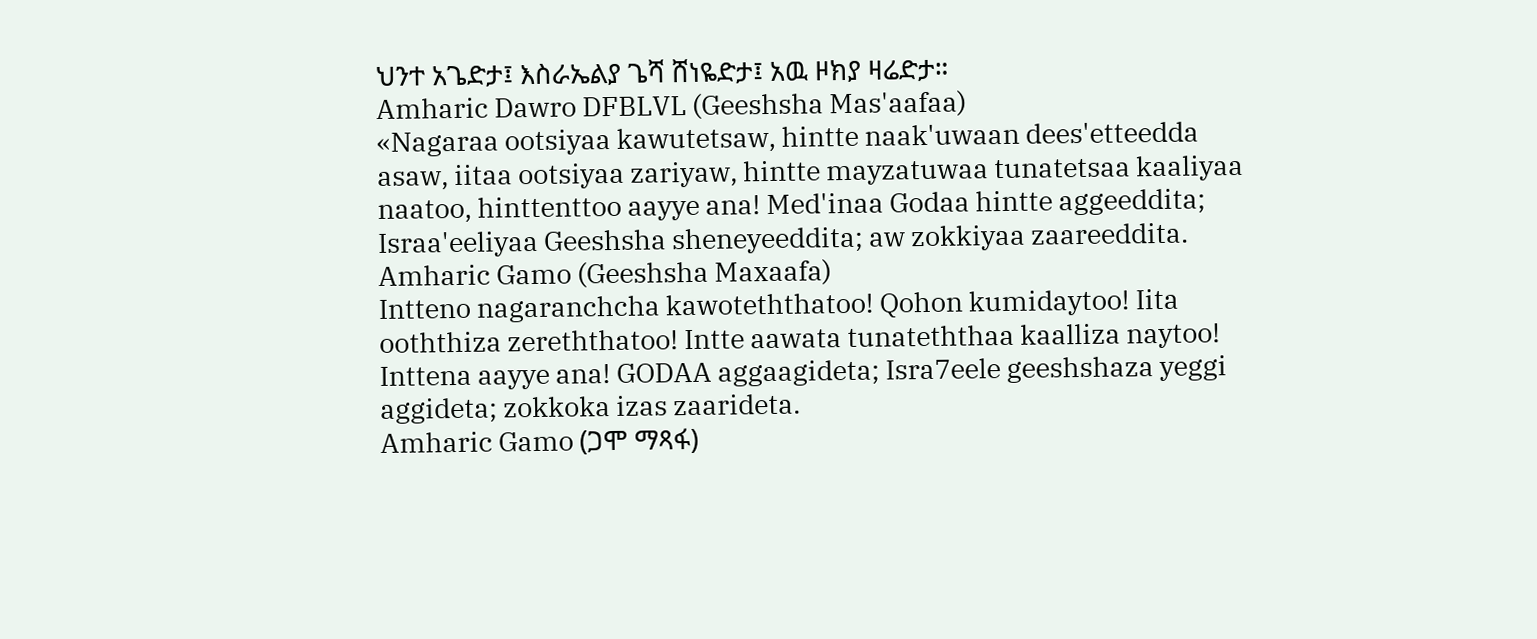ህንተ አጌድታ፤ እስራኤልያ ጌሻ ሸነዬድታ፤ አዉ ዞክያ ዛሬድታ።
Amharic Dawro DFBLVL (Geeshsha Mas'aafaa)
«Nagaraa ootsiyaa kawutetsaw, hintte naak'uwaan dees'etteedda asaw, iitaa ootsiyaa zariyaw, hintte mayzatuwaa tunatetsaa kaaliyaa naatoo, hinttenttoo aayye ana! Med'inaa Godaa hintte aggeeddita; Israa'eeliyaa Geeshsha sheneyeeddita; aw zokkiyaa zaareeddita.
Amharic Gamo (Geeshsha Maxaafa)
Intteno nagaranchcha kawoteththatoo! Qohon kumidaytoo! Iita ooththiza zereththatoo! Intte aawata tunateththaa kaalliza naytoo! Inttena aayye ana! GODAA aggaagideta; Isra7eele geeshshaza yeggi aggideta; zokkoka izas zaarideta.
Amharic Gamo (ጋሞ ማጻፋ)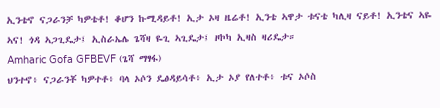ኢንቴኖ ናጋራንቻ ካዎቴቶ! ቆሆን ኩሚዳይቶ! ኢታ ኦዛ ዜሬቶ! ኢንቴ ኣዋታ ቱናቴ ካሊዛ ናይቶ! ኢንቴና ኣዬ ኣና! ጎዳ ኣጋጊዴታ፤ ኢስራኤሌ ጌሻዛ ዬጊ ኣጊዴታ፤ ዞኮካ ኢዛስ ዛሪዴታ።
Amharic Gofa GFBEVF (ጌሻ ማፃፋ)
ህንተኖ፥ ናጋራንቾ ካዎተቶ፥ ባላ ኦሶን ዴፅዳይሳቶ፥ ኢታ ኦያ የለተቶ፥ ቱና ኦሶስ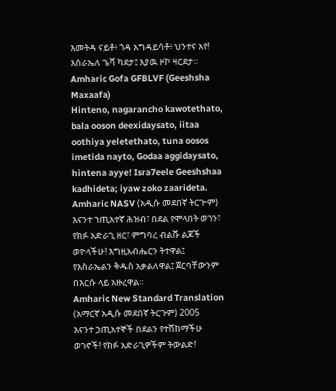እመትዳ ናይቶ፥ ጎዳ አግዳይሳቶ፥ ህንተና አየ! እስራኤለ ጌሻ ካደታ፤ እያዉ ዞኮ ዛርደታ።
Amharic Gofa GFBLVF (Geeshsha Maxaafa)
Hinteno, nagarancho kawotethato, bala ooson deexidaysato, iitaa oothiya yeletethato, tuna oosos imetida nayto, Godaa aggidaysato, hintena ayye! Isra7eele Geeshshaa kadhideta; iyaw zoko zaarideta.
Amharic NASV (አዲሱ መደበኛ ትርጒም)
እናንተ ኀጢአተኛ ሕዝብ፣ በደል የሞላበት ወገን፣ የክፉ አድራጊ ዘር፣ ምግባረ ብልሹ ልጆች ወዮላችሁ! እግዚአብሔርን ትተዋል፤ የእስራኤልን ቅዱስ አቃልለዋል፤ ጀርባቸውንም በእርሱ ላይ አዙረዋል።
Amharic New Standard Translation (አማርኛ አዲሱ መደበኛ ትርጉም) 2005
እናንተ ኃጢአተኞች በደልን የተሸከማችሁ ወገኖች! የክፉ አድራጊዎችም ትውልድ!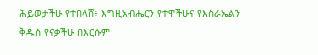ሕይወታችሁ የተበላሸ፥ እግዚአብሔርን የተዋችሁና የእስራኤልን ቅዱስ የናቃችሁ በእርሱም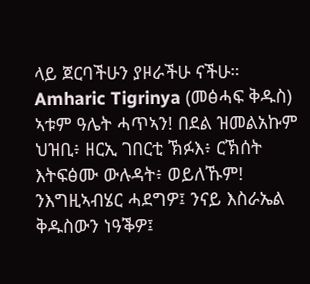ላይ ጀርባችሁን ያዞራችሁ ናችሁ።
Amharic Tigrinya (መፅሓፍ ቅዱስ)
ኣቱም ዓሌት ሓጥኣን! በደል ዝመልአኩም ህዝቢ፥ ዘርኢ ገበርቲ ኽፉእ፥ ርኽሰት እትፍፅሙ ውሉዳት፥ ወይለኹም! ንእግዚኣብሄር ሓደግዎ፤ ንናይ እስራኤል ቅዱስውን ነዓቕዎ፤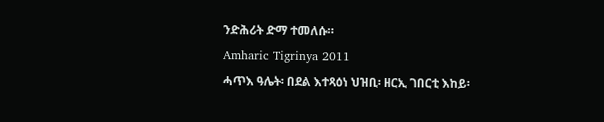ንድሕሪት ድማ ተመለሱ።
Amharic Tigrinya 2011
ሓጥእ ዓሌት፡ በደል እተጻዕነ ህዝቢ፡ ዘርኢ ገበርቲ እከይ፡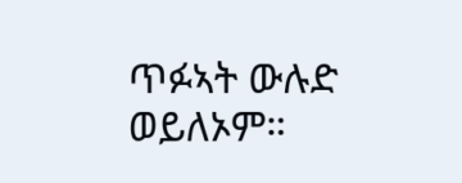ጥፉኣት ውሉድ ወይለኦም።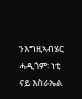ንእግዚኣብሄር ሓዲጎም፡ ነቲ ናይ እስራኤል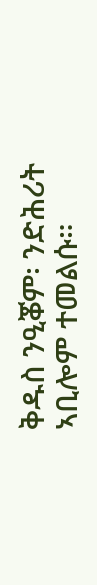ቅዱስ ንዒቖም፡ ንድሕሪት ኣቢሎም ተመልሱ።